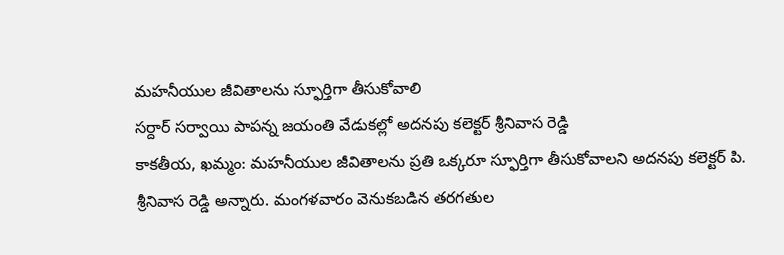మహనీయుల జీవితాలను స్ఫూర్తిగా తీసుకోవాలి
సర్దార్ సర్వాయి పాపన్న జయంతి వేడుకల్లో అదనపు కలెక్టర్ శ్రీనివాస రెడ్డి
కాకతీయ, ఖమ్మం: మహనీయుల జీవితాలను ప్రతి ఒక్కరూ స్ఫూర్తిగా తీసుకోవాలని అదనపు కలెక్టర్ పి. శ్రీనివాస రెడ్డి అన్నారు. మంగళవారం వెనుకబడిన తరగతుల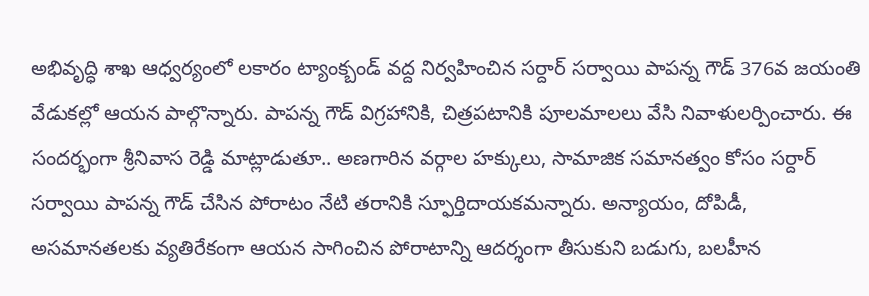అభివృద్ధి శాఖ ఆధ్వర్యంలో లకారం ట్యాంక్బండ్ వద్ద నిర్వహించిన సర్దార్ సర్వాయి పాపన్న గౌడ్ 376వ జయంతి వేడుకల్లో ఆయన పాల్గొన్నారు. పాపన్న గౌడ్ విగ్రహానికి, చిత్రపటానికి పూలమాలలు వేసి నివాళులర్పించారు. ఈ సందర్భంగా శ్రీనివాస రెడ్డి మాట్లాడుతూ.. అణగారిన వర్గాల హక్కులు, సామాజిక సమానత్వం కోసం సర్దార్ సర్వాయి పాపన్న గౌడ్ చేసిన పోరాటం నేటి తరానికి స్ఫూర్తిదాయకమన్నారు. అన్యాయం, దోపిడీ, అసమానతలకు వ్యతిరేకంగా ఆయన సాగించిన పోరాటాన్ని ఆదర్శంగా తీసుకుని బడుగు, బలహీన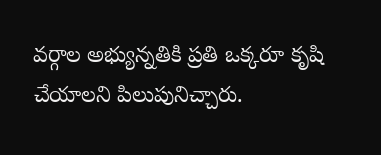వర్గాల అభ్యున్నతికి ప్రతి ఒక్కరూ కృషి చేయాలని పిలుపునిచ్చారు.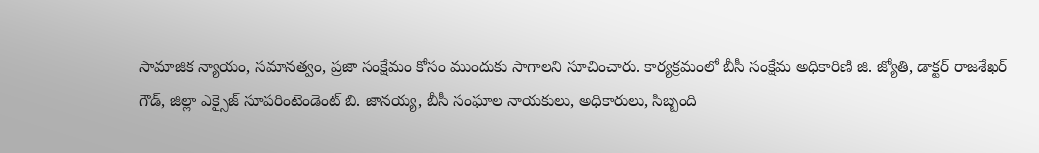సామాజిక న్యాయం, సమానత్వం, ప్రజా సంక్షేమం కోసం ముందుకు సాగాలని సూచించారు. కార్యక్రమంలో బీసీ సంక్షేమ అధికారిణి జి. జ్యోతి, డాక్టర్ రాజశేఖర్ గౌడ్, జిల్లా ఎక్సైజ్ సూపరింటెండెంట్ బి. జానయ్య, బీసీ సంఘాల నాయకులు, అధికారులు, సిబ్బంది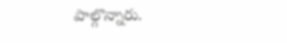పాల్గొన్నారు.